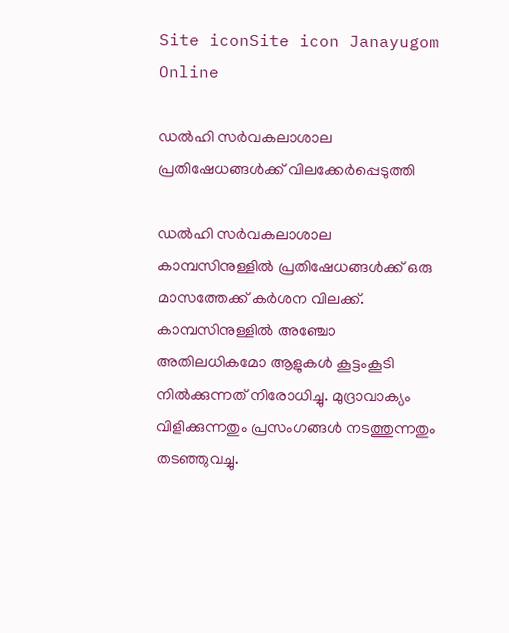Site iconSite icon Janayugom Online

ഡല്‍ഹി സര്‍വകലാശാല പ്രതിഷേധങ്ങള്‍ക്ക് വിലക്കേര്‍പ്പെടുത്തി

ഡല്‍ഹി സര്‍വകലാശാല കാമ്പസിനുള്ളില്‍ പ്രതിഷേധങ്ങള്‍ക്ക് ഒരു മാസത്തേക്ക് കര്‍ശന വിലക്ക്. കാമ്പസിനുള്ളില്‍ അഞ്ചോ അതിലധികമോ ആളുകള്‍ കൂട്ടംകൂടി നില്‍ക്കുന്നത് നിരോധിച്ചു. മുദ്രാവാക്യം വിളിക്കുന്നതും പ്രസംഗങ്ങള്‍ നടത്തുന്നതും തടഞ്ഞുവച്ചു.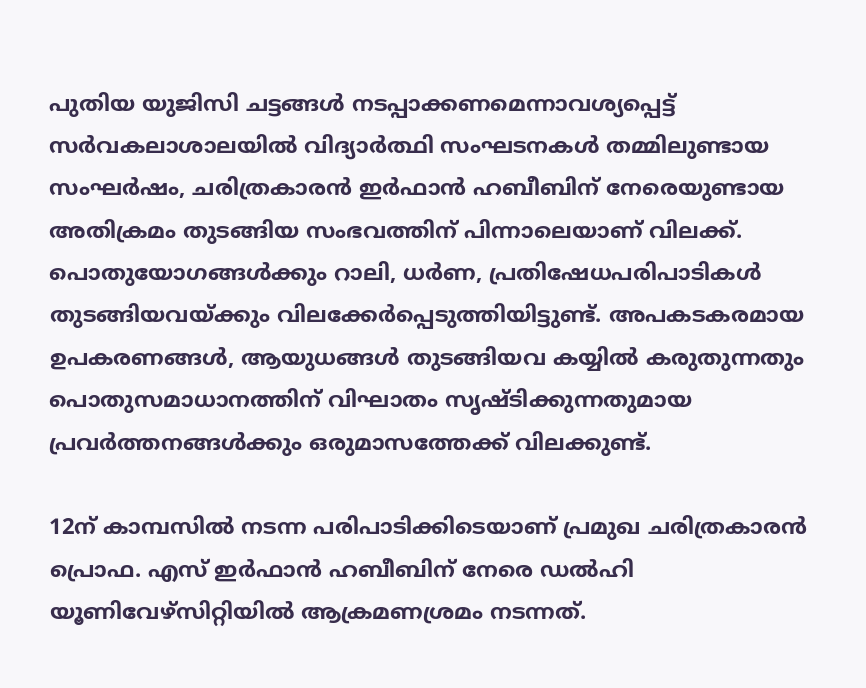പുതിയ യുജിസി ചട്ടങ്ങൾ നടപ്പാക്കണമെന്നാവശ്യപ്പെട്ട് സർവകലാശാലയിൽ വിദ്യാർത്ഥി സംഘടനകള്‍ തമ്മിലുണ്ടായ സംഘര്‍ഷം, ചരിത്രകാരന്‍ ഇര്‍ഫാന്‍ ഹബീബിന് നേരെയുണ്ടായ അതിക്രമം തുടങ്ങിയ സംഭവത്തിന് പിന്നാലെയാണ് വിലക്ക്. പൊതുയോഗങ്ങള്‍ക്കും റാലി, ധര്‍ണ, പ്രതിഷേധപരിപാടികള്‍ തുടങ്ങിയവയ്ക്കും വിലക്കേർപ്പെടുത്തിയിട്ടുണ്ട്. അപകടകരമായ ഉപകരണങ്ങള്‍, ആയുധങ്ങള്‍ തുടങ്ങിയവ കയ്യില്‍ കരുതുന്നതും പൊതുസമാധാനത്തിന് വിഘാതം സൃഷ്ടിക്കുന്നതുമായ പ്രവര്‍ത്തനങ്ങള്‍ക്കും ഒരുമാസത്തേക്ക് വിലക്കുണ്ട്.

12ന് കാമ്പസില്‍ നടന്ന പരിപാടിക്കിടെയാണ് പ്രമുഖ ചരിത്രകാരന്‍ പ്രൊഫ. എസ് ഇര്‍ഫാന്‍ ഹബീബിന് നേരെ ഡല്‍ഹി യൂണിവേഴ്‌സിറ്റിയില്‍ ആക്രമണശ്രമം നടന്നത്.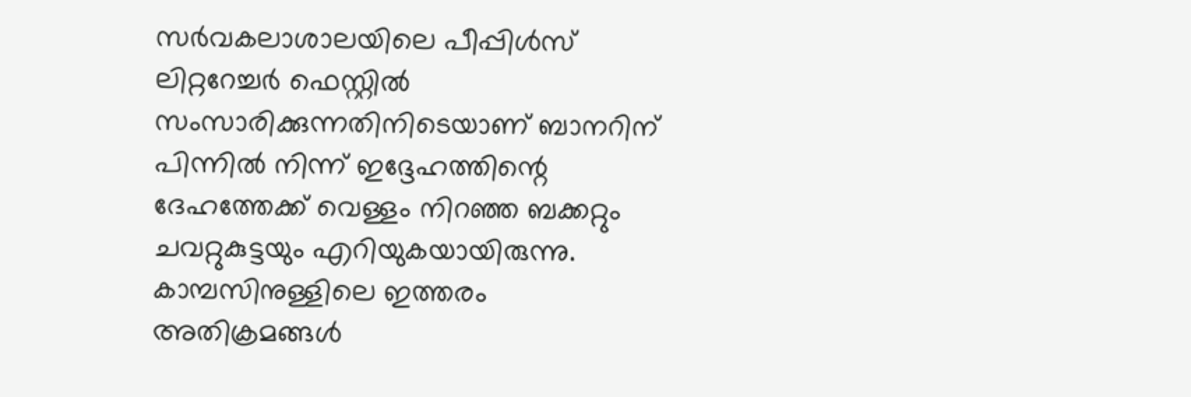സര്‍വകലാശാലയിലെ പീപ്പിള്‍സ് ലിറ്ററേച്ചര്‍ ഫെസ്റ്റില്‍ സംസാരിക്കുന്നതിനിടെയാണ് ബാനറിന് പിന്നില്‍ നിന്ന് ഇദ്ദേഹത്തിന്റെ ദേഹത്തേക്ക് വെള്ളം നിറഞ്ഞ ബക്കറ്റും ചവറ്റുകുട്ടയും എറിയുകയായിരുന്നു. കാമ്പസിനുള്ളിലെ ഇത്തരം അതിക്രമങ്ങള്‍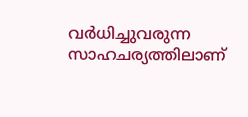വര്‍ധിച്ചുവരുന്ന സാഹചര്യത്തിലാണ്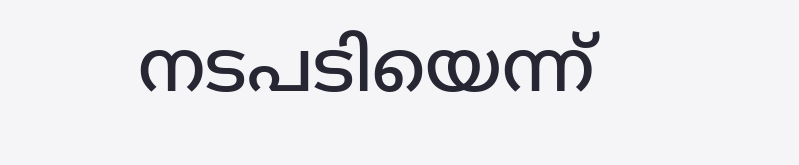നടപടിയെന്ന്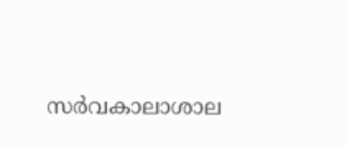സര്‍വകാലാശാല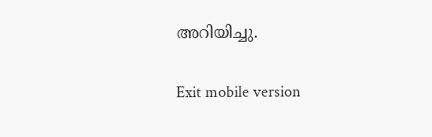അറിയിച്ചു.

Exit mobile version